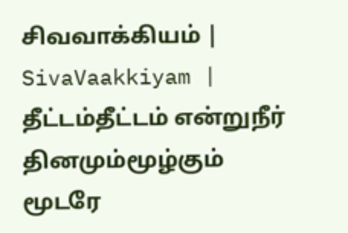சிவவாக்கியம் | SivaVaakkiyam |
தீட்டம்தீட்டம் என்றுநீர் தினமும்மூழ்கும் மூடரே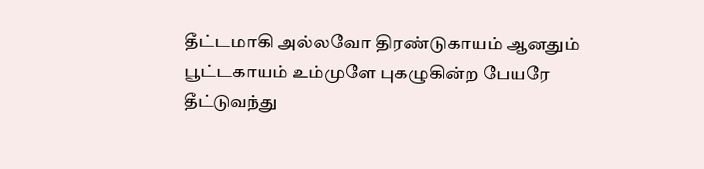தீட்டமாகி அல்லவோ திரண்டுகாயம் ஆனதும்
பூட்டகாயம் உம்முளே புகழுகின்ற பேயரே
தீட்டுவந்து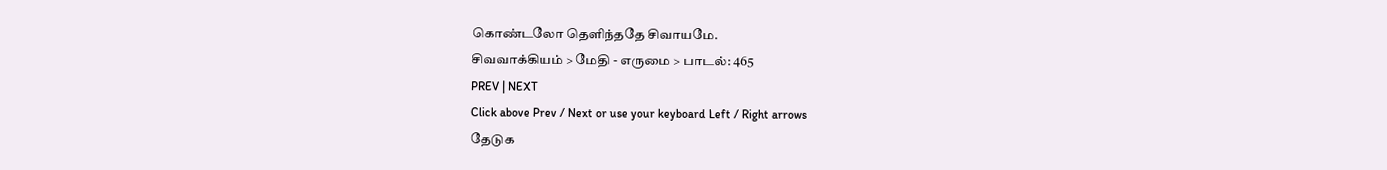கொண்டலோ தெளிந்ததே சிவாயமே.
சிவவாக்கியம் > மேதி - எருமை > பாடல்: 465
PREV | NEXT
Click above Prev / Next or use your keyboard Left / Right arrows
தேடுக